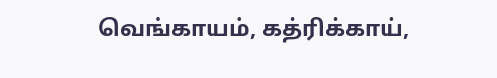வெங்காயம், கத்ரிக்காய்,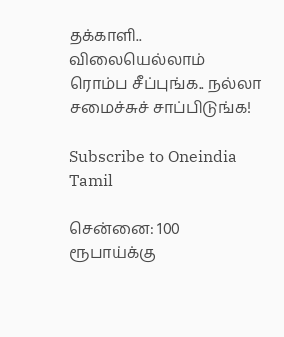தக்காளி.. விலையெல்லாம் ரொம்ப சீப்புங்க.. நல்லா சமைச்சுச் சாப்பிடுங்க!

Subscribe to Oneindia Tamil

சென்னை: 100 ரூபாய்க்கு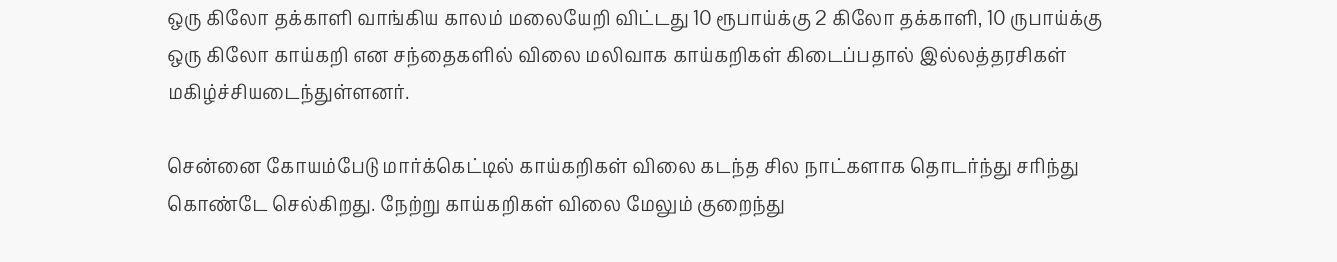ஒரு கிலோ தக்காளி வாங்கிய காலம் மலையேறி விட்டது 10 ரூபாய்க்கு 2 கிலோ தக்காளி, 10 ருபாய்க்கு ஒரு கிலோ காய்கறி என சந்தைகளில் விலை மலிவாக காய்கறிகள் கிடைப்பதால் இல்லத்தரசிகள் மகிழ்ச்சியடைந்துள்ளனர்.

சென்னை கோயம்பேடு மார்க்கெட்டில் காய்கறிகள் விலை கடந்த சில நாட்களாக தொடர்ந்து சரிந்து கொண்டே செல்கிறது. நேற்று காய்கறிகள் விலை மேலும் குறைந்து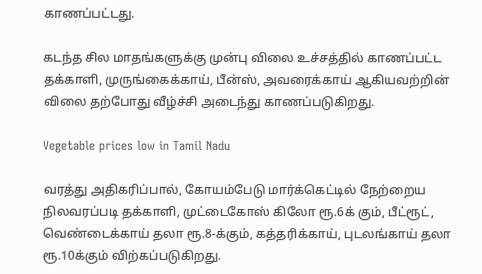காணப்பட்டது.

கடந்த சில மாதங்களுக்கு முன்பு விலை உச்சத்தில் காணப்பட்ட தக்காளி, முருங்கைக்காய், பீன்ஸ், அவரைக்காய் ஆகியவற்றின் விலை தற்போது வீழ்ச்சி அடைந்து காணப்படுகிறது.

Vegetable prices low in Tamil Nadu

வரத்து அதிகரிப்பால், கோயம்பேடு மார்க்கெட்டில் நேற்றைய நிலவரப்படி தக்காளி, முட்டைகோஸ் கிலோ ரூ.6க் கும், பீட்ரூட், வெண்டைக்காய் தலா ரூ.8-க்கும், கத்தரிக்காய், புடலங்காய் தலா ரூ.10க்கும் விற்கப்படுகிறது.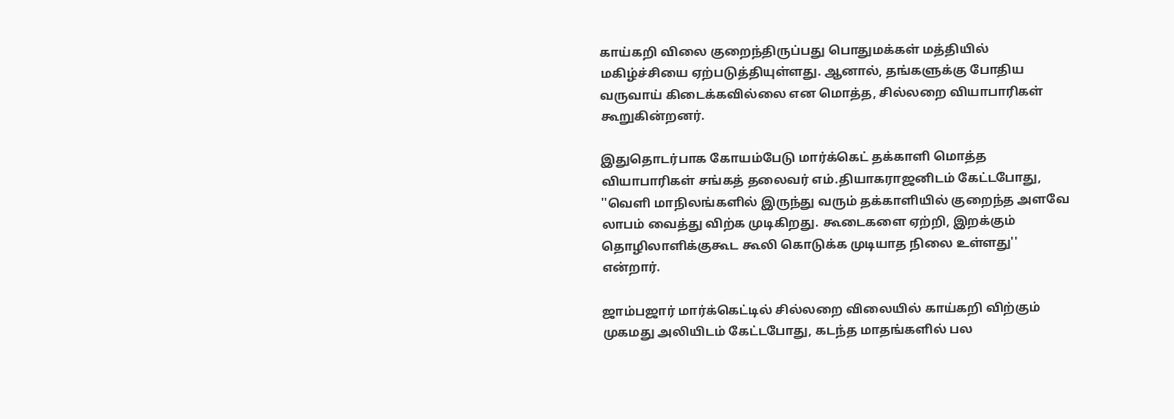காய்கறி விலை குறைந்திருப்பது பொதுமக்கள் மத்தியில் மகிழ்ச்சியை ஏற்படுத்தியுள்ளது. ஆனால், தங்களுக்கு போதிய வருவாய் கிடைக்கவில்லை என மொத்த, சில்லறை வியாபாரிகள் கூறுகின்றனர்.

இதுதொடர்பாக கோயம்பேடு மார்க்கெட் தக்காளி மொத்த வியாபாரிகள் சங்கத் தலைவர் எம்.தியாகராஜனிடம் கேட்டபோது, ''வெளி மாநிலங்களில் இருந்து வரும் தக்காளியில் குறைந்த அளவே லாபம் வைத்து விற்க முடிகிறது. கூடைகளை ஏற்றி, இறக்கும் தொழிலாளிக்குகூட கூலி கொடுக்க முடியாத நிலை உள்ளது'' என்றார்.

ஜாம்பஜார் மார்க்கெட்டில் சில்லறை விலையில் காய்கறி விற்கும் முகமது அலியிடம் கேட்டபோது, கடந்த மாதங்களில் பல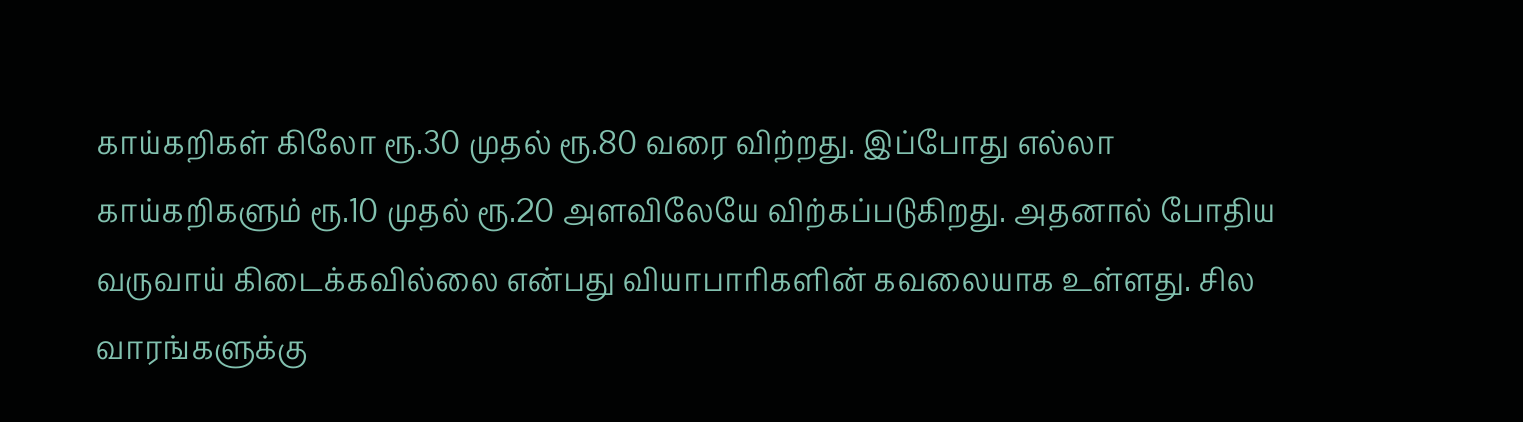காய்கறிகள் கிலோ ரூ.30 முதல் ரூ.80 வரை விற்றது. இப்போது எல்லா காய்கறிகளும் ரூ.10 முதல் ரூ.20 அளவிலேயே விற்கப்படுகிறது. அதனால் போதிய வருவாய் கிடைக்கவில்லை என்பது வியாபாரிகளின் கவலையாக உள்ளது. சில வாரங்களுக்கு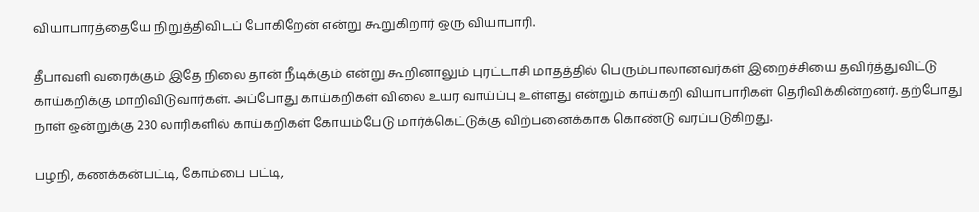வியாபாரத்தையே நிறுத்திவிடப் போகிறேன் என்று கூறுகிறார் ஒரு வியாபாரி.

தீபாவளி வரைக்கும் இதே நிலை தான் நீடிக்கும் என்று கூறினாலும் புரட்டாசி மாதத்தில் பெரும்பாலானவர்கள் இறைச்சியை தவிர்த்துவிட்டு காய்கறிக்கு மாறிவிடுவார்கள். அப்போது காய்கறிகள் விலை உயர வாய்ப்பு உள்ளது என்றும் காய்கறி வியாபாரிகள் தெரிவிக்கின்றனர். தற்போது நாள் ஒன்றுக்கு 230 லாரிகளில் காய்கறிகள் கோயம்பேடு மார்க்கெட்டுக்கு விற்பனைக்காக கொண்டு வரப்படுகிறது.

பழநி, கணக்கன்பட்டி, கோம்பை பட்டி,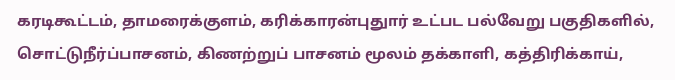கரடிகூட்டம், தாமரைக்குளம், கரிக்காரன்புதுார் உட்பட பல்வேறு பகுதிகளில், சொட்டுநீர்ப்பாசனம், கிணற்றுப் பாசனம் மூலம் தக்காளி, கத்திரிக்காய்,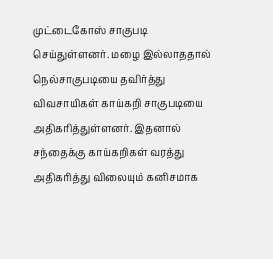முட்டைகோஸ் சாகுபடி செய்துள்ளனர். மழை இல்லாததால் நெல்சாகுபடியை தவிர்த்து விவசாயிகள் காய்கறி சாகுபடியை அதிகரித்துள்ளனர். இதனால் சந்தைக்கு காய்கறிகள் வரத்து அதிகரித்து விலையும் கனிசமாக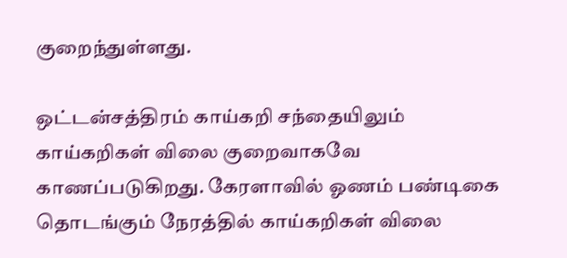குறைந்துள்ளது.

ஒட்டன்சத்திரம் காய்கறி சந்தையிலும் காய்கறிகள் விலை குறைவாகவே காணப்படுகிறது. கேரளாவில் ஓணம் பண்டிகை தொடங்கும் நேரத்தில் காய்கறிகள் விலை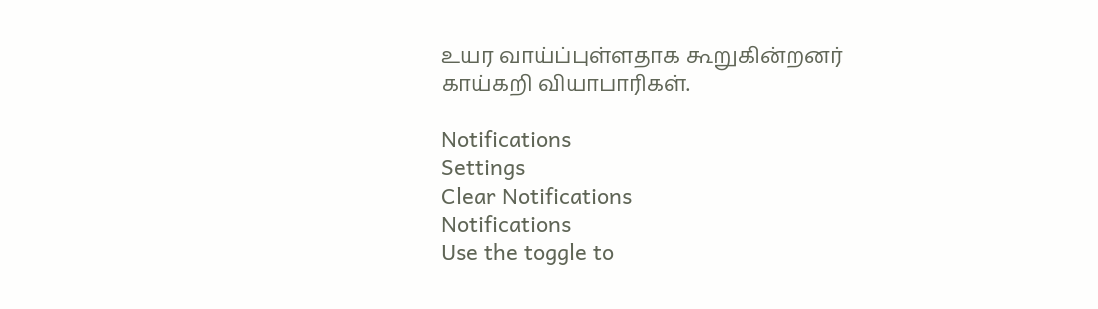உயர வாய்ப்புள்ளதாக கூறுகின்றனர் காய்கறி வியாபாரிகள்.

Notifications
Settings
Clear Notifications
Notifications
Use the toggle to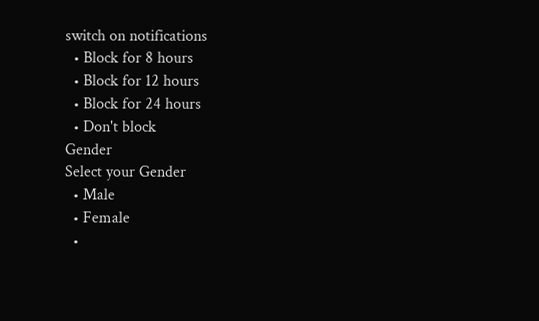switch on notifications
  • Block for 8 hours
  • Block for 12 hours
  • Block for 24 hours
  • Don't block
Gender
Select your Gender
  • Male
  • Female
  •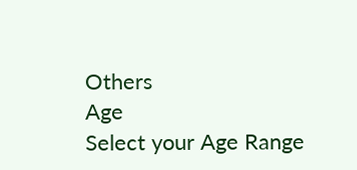Others
Age
Select your Age Range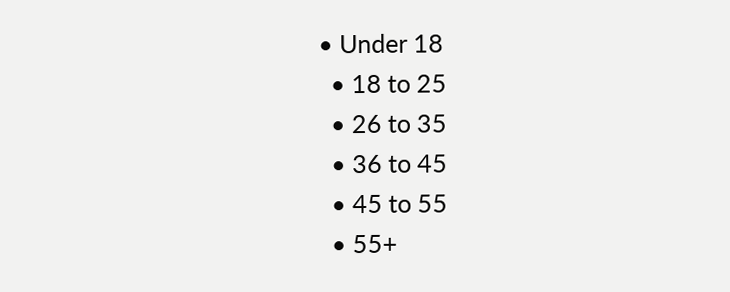• Under 18
  • 18 to 25
  • 26 to 35
  • 36 to 45
  • 45 to 55
  • 55+